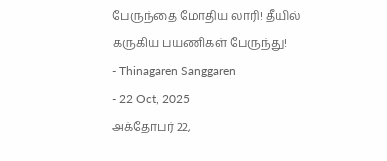பேருந்தை மோதிய லாரி! தீயில் கருகிய பயணிகள் பேருந்து!
- Thinagaren Sanggaren
- 22 Oct, 2025
அக்தோபர் 22,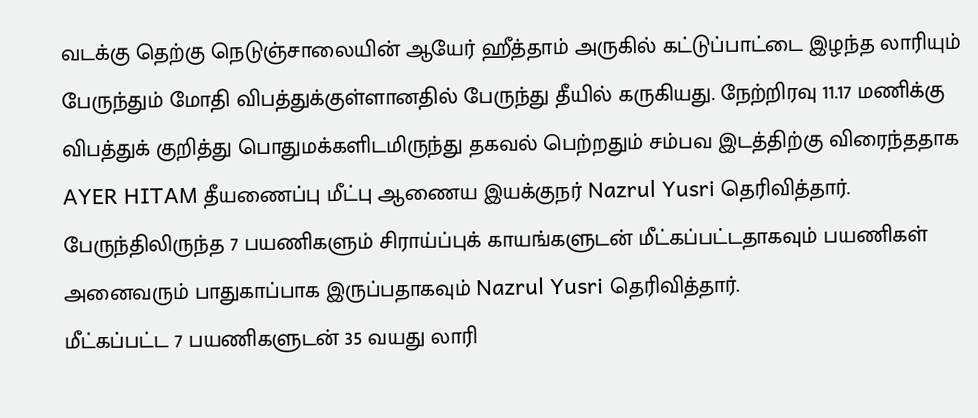வடக்கு தெற்கு நெடுஞ்சாலையின் ஆயேர் ஹீத்தாம் அருகில் கட்டுப்பாட்டை இழந்த லாரியும் பேருந்தும் மோதி விபத்துக்குள்ளானதில் பேருந்து தீயில் கருகியது. நேற்றிரவு 11.17 மணிக்கு விபத்துக் குறித்து பொதுமக்களிடமிருந்து தகவல் பெற்றதும் சம்பவ இடத்திற்கு விரைந்ததாக AYER HITAM தீயணைப்பு மீட்பு ஆணைய இயக்குநர் Nazrul Yusri தெரிவித்தார். பேருந்திலிருந்த 7 பயணிகளும் சிராய்ப்புக் காயங்களுடன் மீட்கப்பட்டதாகவும் பயணிகள் அனைவரும் பாதுகாப்பாக இருப்பதாகவும் Nazrul Yusri தெரிவித்தார்.
மீட்கப்பட்ட 7 பயணிகளுடன் 35 வயது லாரி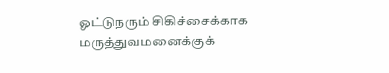ஓட்டுநரும் சிகிச்சைக்காக மருத்துவமனைக்குக்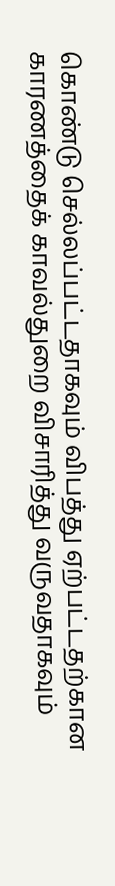கொண்டு செல்லப்பட்டதாகவும் விபத்து ஏற்பட்டதற்கான காரணத்தைக் காவல்துறை விசாரித்து வருவதாகவும்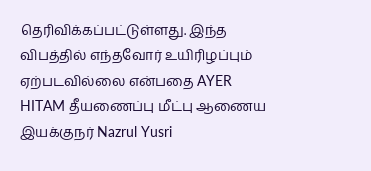தெரிவிக்கப்பட்டுள்ளது. இந்த விபத்தில் எந்தவோர் உயிரிழப்பும் ஏற்படவில்லை என்பதை AYER HITAM தீயணைப்பு மீட்பு ஆணைய இயக்குநர் Nazrul Yusri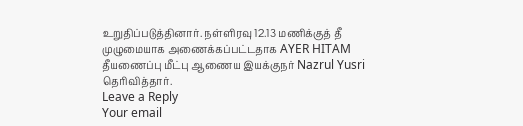உறுதிப்படுத்தினார். நள்ளிரவு 12.13 மணிக்குத் தீ முழுமையாக அணைக்கப்பட்டதாக AYER HITAM தீயணைப்பு மீட்பு ஆணைய இயக்குநர் Nazrul Yusri தெரிவித்தார்.
Leave a Reply
Your email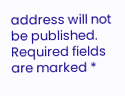address will not be published. Required fields are marked *